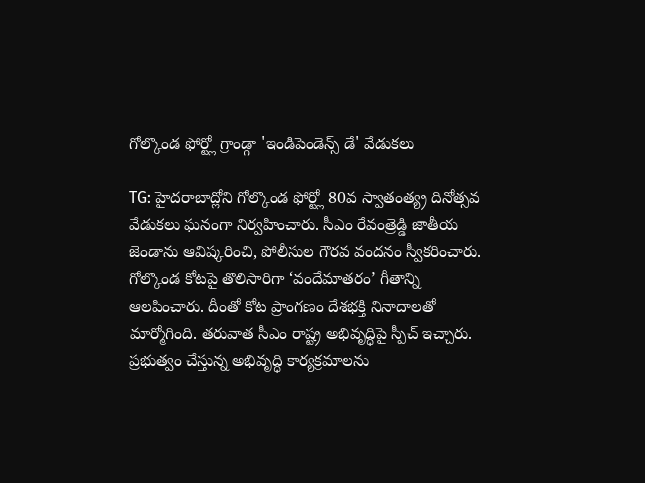గోల్కొండ ఫోర్ట్లో గ్రాండ్గా 'ఇండిపెండెన్స్ డే' వేడుకలు

TG: హైదరాబాద్లోని గోల్కొండ ఫోర్ట్లో 80వ స్వాతంత్య్ర దినోత్సవ వేడుకలు ఘనంగా నిర్వహించారు. సీఎం రేవంత్రెడ్డి జాతీయ జెండాను ఆవిష్కరించి, పోలీసుల గౌరవ వందనం స్వీకరించారు. గోల్కొండ కోటపై తొలిసారిగా ‘వందేమాతరం’ గీతాన్ని ఆలపించారు. దీంతో కోట ప్రాంగణం దేశభక్తి నినాదాలతో మార్మోగింది. తరువాత సీఎం రాష్ట్ర అభివృద్ధిపై స్పీచ్ ఇచ్చారు. ప్రభుత్వం చేస్తున్న అభివృద్ధి కార్యక్రమాలను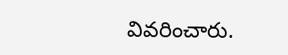వివరించారు.